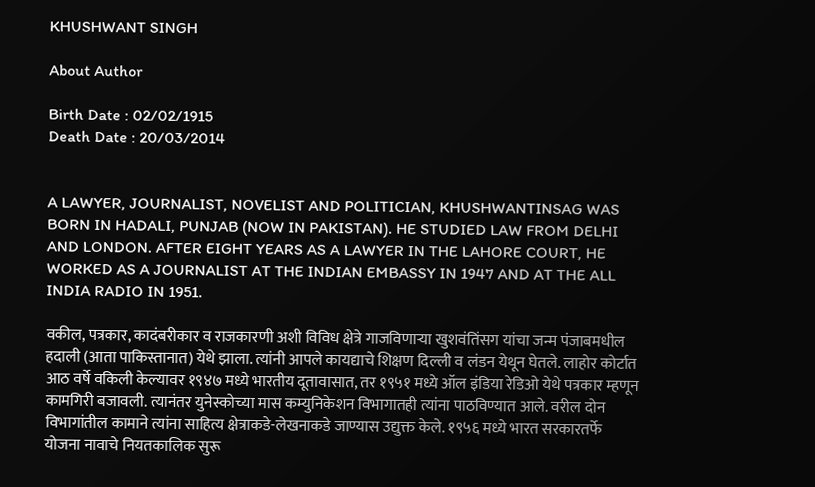KHUSHWANT SINGH

About Author

Birth Date : 02/02/1915
Death Date : 20/03/2014


A LAWYER, JOURNALIST, NOVELIST AND POLITICIAN, KHUSHWANTINSAG WAS BORN IN HADALI, PUNJAB (NOW IN PAKISTAN). HE STUDIED LAW FROM DELHI AND LONDON. AFTER EIGHT YEARS AS A LAWYER IN THE LAHORE COURT, HE WORKED AS A JOURNALIST AT THE INDIAN EMBASSY IN 1947 AND AT THE ALL INDIA RADIO IN 1951.

वकील, पत्रकार, कादंबरीकार व राजकारणी अशी विविध क्षेत्रे गाजविणाऱ्या खुशवंतिंसग यांचा जन्म पंजाबमधील हदाली (आता पाकिस्तानात) येथे झाला. त्यांनी आपले कायद्याचे शिक्षण दिल्ली व लंडन येथून घेतले. लाहोर कोर्टात आठ वर्षे वकिली केल्यावर १९४७ मध्ये भारतीय दूतावासात, तर १९५१ मध्ये ऑल इंडिया रेडिओ येथे पत्रकार म्हणून कामगिरी बजावली. त्यानंतर युनेस्कोच्या मास कम्युनिकेशन विभागातही त्यांना पाठविण्यात आले. वरील दोन विभागांतील कामाने त्यांना साहित्य क्षेत्राकडे-लेखनाकडे जाण्यास उद्युक्त केले. १९५६ मध्ये भारत सरकारतर्फे योजना नावाचे नियतकालिक सुरू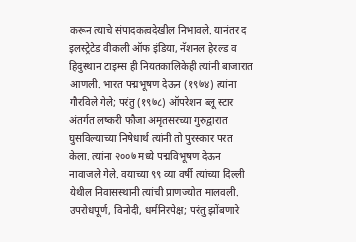करून त्याचे संपादकत्वदेखील निभावले. यानंतर द इलस्ट्रेटेड वीकली ऑफ इंडिया, नॅशनल हेरल्ड व हिदुस्थान टाइम्स ही नियतकालिकेही त्यांनी बाजारात आणली. भारत पद्मभूषण देऊन (१९७४) त्यांना गौरविले गेले; परंतु (१९७८) ऑपरेशन ब्लू स्टार अंतर्गत लष्करी फौजा अमृतसरच्या गुरुद्वारात घुसविल्याच्या निषेधार्थ त्यांनी तो पुरस्कार परत केला. त्यांना २००७ मध्ये पद्मविभूषण देऊन नावाजले गेले. वयाच्या ९९ व्या वर्षी त्यांच्या दिल्ली येथील निवासस्थानी त्यांची प्राणज्योत मालवली. उपरोधपूर्ण, विनोदी, धर्मनिरपेक्ष; परंतु झोंबणारे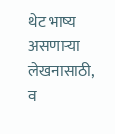थेट भाष्य असणाऱ्या लेखनासाठी, व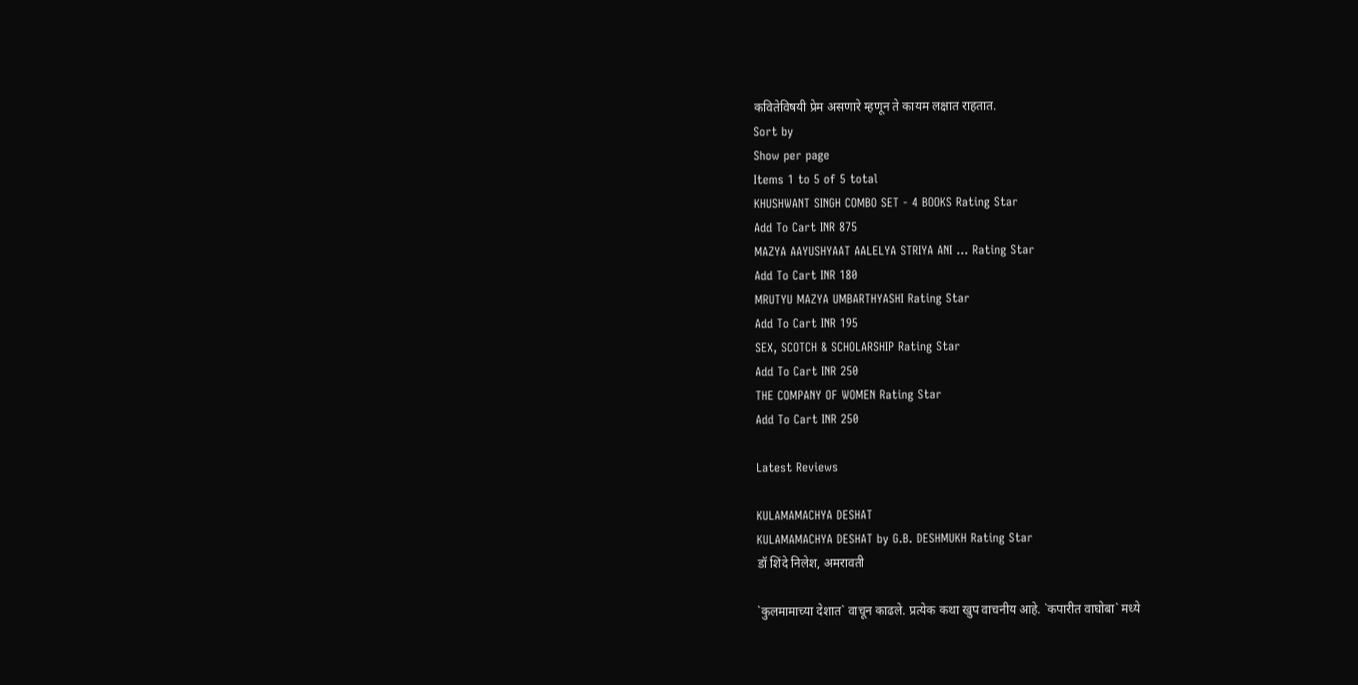कवितेविषयी प्रेम असणारे म्हणून ते कायम लक्षात राहतात.
Sort by
Show per page
Items 1 to 5 of 5 total
KHUSHWANT SINGH COMBO SET - 4 BOOKS Rating Star
Add To Cart INR 875
MAZYA AAYUSHYAAT AALELYA STRIYA ANI ... Rating Star
Add To Cart INR 180
MRUTYU MAZYA UMBARTHYASHI Rating Star
Add To Cart INR 195
SEX, SCOTCH & SCHOLARSHIP Rating Star
Add To Cart INR 250
THE COMPANY OF WOMEN Rating Star
Add To Cart INR 250

Latest Reviews

KULAMAMACHYA DESHAT
KULAMAMACHYA DESHAT by G.B. DESHMUKH Rating Star
डॉ शिंदे निलेश, अमरावती

`कुलमामाच्या देशात` वाचून काढले. प्रत्येक कथा खुप वाचनीय आहे. `कपारीत वाघोबा` मध्ये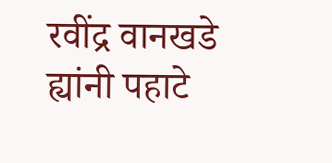रवींद्र वानखडे ह्यांनी पहाटे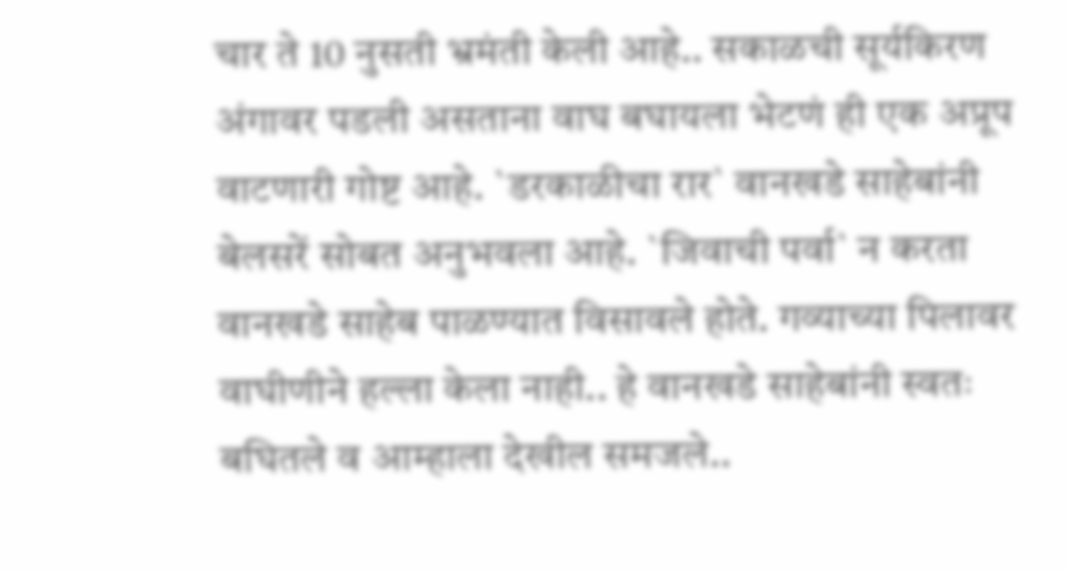चार ते 10 नुसती भ्रमंती केली आहे.. सकाळची सूर्यकिरण अंगावर पडली असताना वाघ बघायला भेटणं ही एक अप्रूप वाटणारी गोष्ट आहे. `डरकाळीचा रार` वानखडे साहेबांनी बेलसरें सोबत अनुभवला आहे. `जिवाची पर्वा` न करता वानखडे साहेब पाळण्यात विसावले होते. गव्याच्या पिलावर वाघीणीने हल्ला केला नाही.. हे वानखडे साहेबांनी स्वतः बघितले व आम्हाला देखील समजले..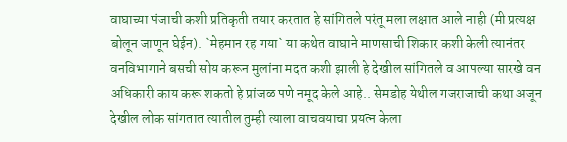वाघाच्या पंजाची कशी प्रतिकृती तयार करतात हे सांगितले परंतू मला लक्षात आले नाही (मी प्रत्यक्ष बोलून जाणून घेईन). `मेहमान रह गया` या कथेत वाघाने माणसाची शिकार कशी केली त्यानंतर वनविभागाने बसची सोय करून मुलांना मदत कशी झाली हे देखील सांगितले व आपल्या सारखे वन अधिकारी काय करू शकतो हे प्रांजळ पणे नमूद केले आहे.. सेमडोह येथील गजराजाची कथा अजून देखील लोक सांगतात त्यातील तुम्ही त्याला वाचवयाचा प्रयत्न केला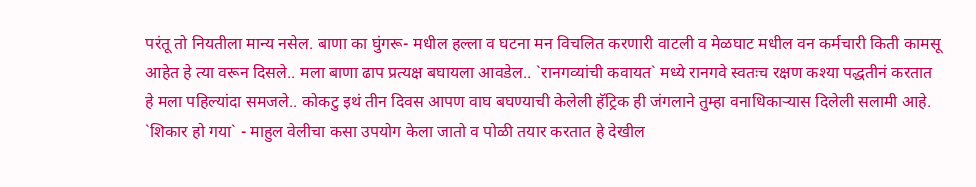परंतू तो नियतीला मान्य नसेल. बाणा का घुंगरू- मधील हल्ला व घटना मन विचलित करणारी वाटली व मेळघाट मधील वन कर्मचारी किती कामसू आहेत हे त्या वरून दिसले.. मला बाणा ढाप प्रत्यक्ष बघायला आवडेल.. `रानगव्यांची कवायत` मध्ये रानगवे स्वतःच रक्षण कश्या पद्धतीनं करतात हे मला पहिल्यांदा समजले.. कोकटु इथं तीन दिवस आपण वाघ बघण्याची केलेली हॅट्रिक ही जंगलाने तुम्हा वनाधिकार्‍यास दिलेली सलामी आहे. `शिकार हो गया` - माहुल वेलीचा कसा उपयोग केला जातो व पोळी तयार करतात हे देखील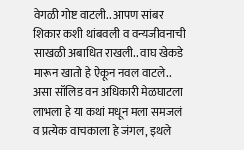वेगळी गोष्ट वाटली.. आपण सांबर शिकार कशी थांबवली व वन्यजीवनाची साखळी अबाधित राखली.. वाघ खेकडे मारून खातो हे ऐकून नवल वाटले.. असा सॉलिड वन अधिकारी मेळघाटला लाभला हे या कथां मधून मला समजलं व प्रत्येक वाचकाला हे जंगल, इथले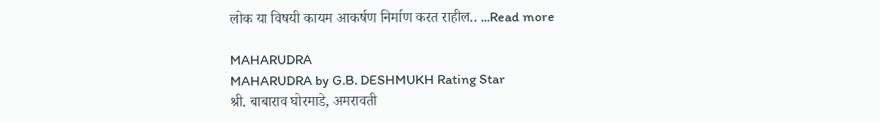लोक या विषयी कायम आकर्षण निर्माण करत राहील.. ...Read more

MAHARUDRA
MAHARUDRA by G.B. DESHMUKH Rating Star
श्री. बाबाराव घोरमाडे, अमरावती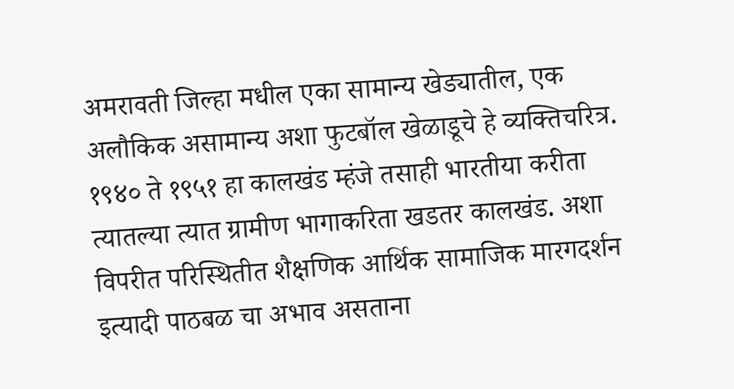अमरावती जिल्हा मधील एका सामान्य खेड्यातील, एक अलौकिक असामान्य अशा फुटबॉल खेळाडूचे हे व्यक्तिचरित्र. १९४० ते १९५१ हा कालखंड म्हंजे तसाही भारतीया करीता त्यातल्या त्यात ग्रामीण भागाकरिता खडतर कालखंड. अशा विपरीत परिस्थितीत शैक्षणिक आर्थिक सामाजिक मारगदर्शन इत्यादी पाठबळ चा अभाव असताना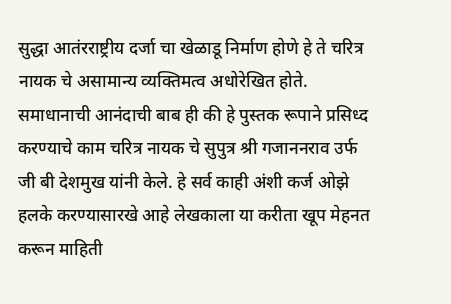सुद्धा आतंरराष्ट्रीय दर्जा चा खेळाडू निर्माण होणे हे ते चरित्र नायक चे असामान्य व्यक्तिमत्व अधोरेखित होते. समाधानाची आनंदाची बाब ही की हे पुस्तक रूपाने प्रसिध्द करण्याचे काम चरित्र नायक चे सुपुत्र श्री गजाननराव उर्फ जी बी देशमुख यांनी केले. हे सर्व काही अंशी कर्ज ओझे हलके करण्यासारखे आहे लेखकाला या करीता खूप मेहनत करून माहिती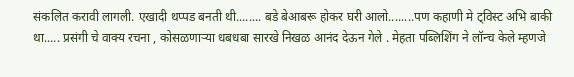संकलित करावी लागली. एखादी थप्पड बनती थी........ बडे बेआबरू होकर घरी आलो........पण कहाणी मे ट्विस्ट अभि बाकी था..... प्रसंगी चे वाक्य रचना , कोसळणाऱ्या धबधबा सारखे निखळ आनंद देऊन गेले . मेहता पब्लिशिंग ने लॉन्च केले म्हणजे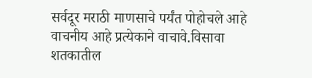सर्वदूर मराठी माणसाचे पर्यंत पोहोचले आहे वाचनीय आहे प्रत्येकाने वाचावे.विसावा शतकातील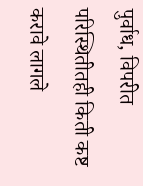पुर्वाध, विपरीत परिस्थितीतही किती कष्ट करावे लागले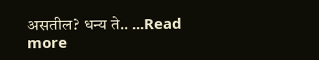असतील? धन्य ते.. ...Read more